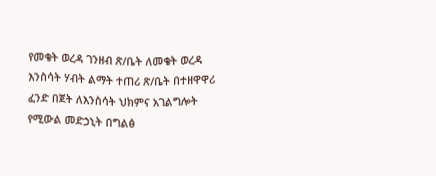የመቄት ወረዳ ገንዘብ ጽ/ቤት ለመቄት ወረዳ እንስሳት ሃብት ልማት ተጠሪ ጽ/ቤት በተዘዋዋሪ ፈንድ በጀት ለእንስሳት ህክምና አገልግሎት የሚውል መድኃኒት በግልፅ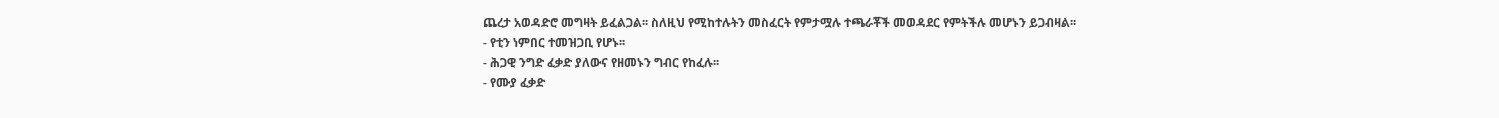ጨረታ አወዳድሮ መግዛት ይፈልጋል፡፡ ስለዚህ የሚከተሉትን መስፈርት የምታሟሉ ተጫራቾች መወዳደር የምትችሉ መሆኑን ይጋብዛል፡፡
- የቲን ነምበር ተመዝጋቢ የሆኑ፡፡
- ሕጋዊ ንግድ ፈቃድ ያለውና የዘመኑን ግብር የከፈሉ፡፡
- የሙያ ፈቃድ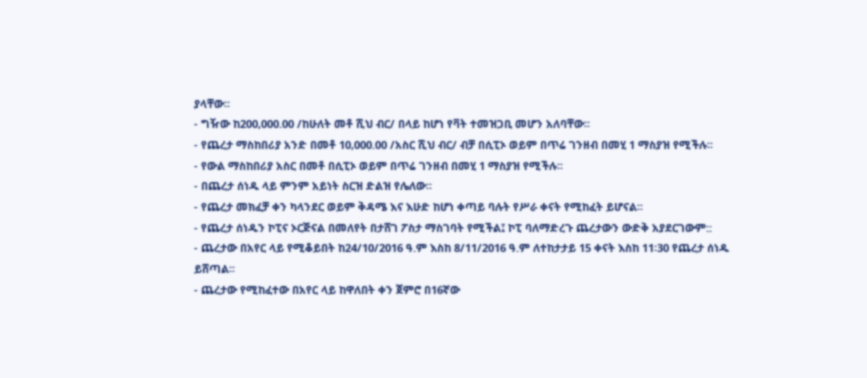ያላቸው፡፡
- ግዥው ከ200,000.00 /ከሁለት መቶ ሺህ ብር/ በላይ ከሆነ የቫት ተመዝጋቢ መሆን አለባቸው፡፡
- የጨረታ ማስከበሪያ አንድ በመቶ 10,000.00 /አስር ሺህ ብር/ ብቻ በሲፒኦ ወይም በጥሬ ገንዘብ በመሂ 1 ማስያዝ የሚችሉ፡፡
- የውል ማስከበሪያ አስር በመቶ በሲፒኦ ወይም በጥሬ ገንዘብ በመሂ 1 ማስያዝ የሚችሉ፡፡
- በጨረታ ሰነዱ ላይ ምንም አይነት ስርዝ ድልዝ የሌለው፡፡
- የጨረታ መክፈቻ ቀን ካላንደር ወይም ቅዳሜ እና እሁድ ከሆነ ቀጣይ ባሉት የሥራ ቀናት የሚከፈት ይሆናል፡፡
- የጨረታ ሰነዱን ኮፒና ኦርጅናል በመለየት በታሸገ ፖስታ ማስገባት የሚችል፤ ኮፒ ባለማድረጉ ጨረታውን ውድቅ አያደርገውም::
- ጨረታው በአየር ላይ የሚቆይበት ከ24/10/2016 ዓ.ም እስከ 8/11/2016 ዓ.ም ለተከታታይ 15 ቀናት እስከ 11፡30 የጨረታ ሰነዱ ይሸጣል፡፡
- ጨረታው የሚከፈተው በአየር ላይ ከዋለበት ቀን ጀምሮ በ16ኛው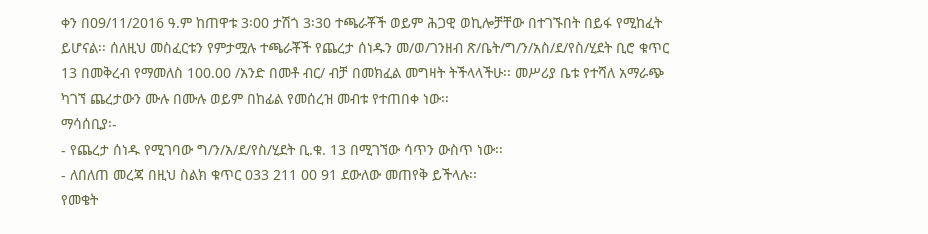ቀን በ09/11/2016 ዓ.ም ከጠዋቱ 3፡00 ታሽጎ 3፡30 ተጫራቾች ወይም ሕጋዊ ወኪሎቻቸው በተገኙበት በይፋ የሚከፈት ይሆናል፡፡ ሰለዚህ መስፈርቱን የምታሟሉ ተጫራቾች የጨረታ ሰነዱን መ/ወ/ገንዘብ ጽ/ቤት/ግ/ን/አስ/ደ/የስ/ሂደት ቢሮ ቁጥር 13 በመቅረብ የማመለስ 100.00 /አንድ በመቶ ብር/ ብቻ በመክፈል መግዛት ትችላላችሁ፡፡ መሥሪያ ቤቱ የተሻለ አማራጭ ካገኘ ጨረታውን ሙሉ በሙሉ ወይም በከፊል የመሰረዝ መብቱ የተጠበቀ ነው፡፡
ማሳሰቢያ፡-
- የጨረታ ሰነዱ የሚገባው ግ/ን/አ/ደ/የስ/ሂደት ቢ.ቁ. 13 በሚገኘው ሳጥን ውስጥ ነው፡፡
- ለበለጠ መረጃ በዚህ ስልክ ቁጥር 033 211 00 91 ደውለው መጠየቅ ይችላሉ፡፡
የመቄት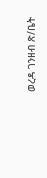ወረዳ ገንዘብ ጽ/ቤት